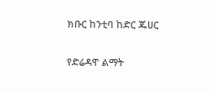ክቡር ከንቲባ ከድር ጁሀር

የድሬዳዋ ልማት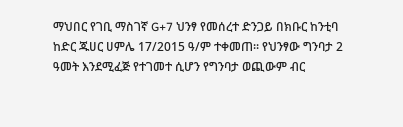ማህበር የገቢ ማስገኛ G+7 ህንፃ የመሰረተ ድንጋይ በክቡር ከንቲባ ከድር ጁሀር ሀምሌ 17/2015 ዓ/ም ተቀመጠ፡፡ የህንፃው ግንባታ 2 ዓመት እንደሚፈጅ የተገመተ ሲሆን የግንባታ ወጪውም ብር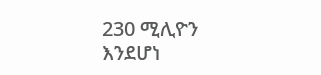230 ሚሊዮን እንደሆነ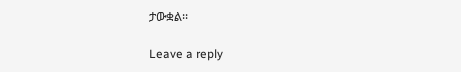ታውቋል፡፡

Leave a reply